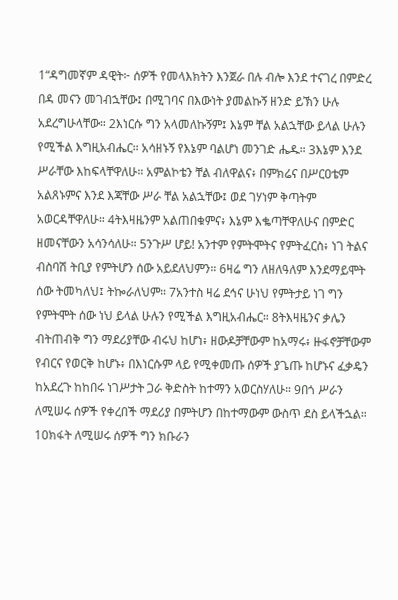1“ዳግመኛም ዳዊት፦ ሰዎች የመላእክትን እንጀራ በሉ ብሎ እንደ ተናገረ በምድረ በዳ መናን መገብኋቸው፤ በሚገባና በእውነት ያመልኩኝ ዘንድ ይኽን ሁሉ አደረግሁላቸው። 2እነርሱ ግን አላመለኩኝም፤ እኔም ቸል አልኋቸው ይላል ሁሉን የሚችል እግዚአብሔር። አሳዘኑኝ የእኔም ባልሆነ መንገድ ሔዱ። 3እኔም እንደ ሥራቸው እከፍላቸዋለሁ። አምልኮቴን ቸል ብለዋልና፥ በምክሬና በሥርዐቴም አልጸኑምና እንደ እጃቸው ሥራ ቸል አልኋቸው፤ ወደ ገሃነም ቅጣትም አወርዳቸዋለሁ። 4ትእዛዜንም አልጠበቁምና፥ እኔም እቈጣቸዋለሁና በምድር ዘመናቸውን አሳንሳለሁ። 5ንጉሥ ሆይ! አንተም የምትሞትና የምትፈርስ፥ ነገ ትልና ብስባሽ ትቢያ የምትሆን ሰው አይደለህምን። 6ዛሬ ግን ለዘለዓለም እንደማይሞት ሰው ትመካለህ፤ ትኰራለህም። 7አንተስ ዛሬ ደኅና ሁነህ የምትታይ ነገ ግን የምትሞት ሰው ነህ ይላል ሁሉን የሚችል እግዚአብሔር። 8ትእዛዜንና ቃሌን ብትጠብቅ ግን ማደሪያቸው ብሩህ ከሆነ፥ ዘውዶቻቸውም ከአማሩ፥ ዙፋኖቻቸውም የብርና የወርቅ ከሆኑ፥ በእነርሱም ላይ የሚቀመጡ ሰዎች ያጌጡ ከሆኑና ፈቃዴን ከአደረጉ ከከበሩ ነገሥታት ጋራ ቅድስት ከተማን አወርስሃለሁ። 9በጎ ሥራን ለሚሠሩ ሰዎች የቀረበች ማደሪያ በምትሆን በከተማውም ውስጥ ደስ ይላችኋል። 10ክፋት ለሚሠሩ ሰዎች ግን ክቡራን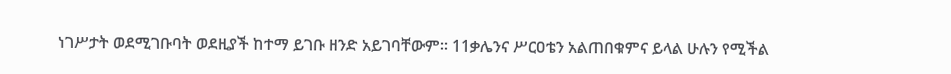ነገሥታት ወደሚገቡባት ወደዚያች ከተማ ይገቡ ዘንድ አይገባቸውም። 11ቃሌንና ሥርዐቴን አልጠበቁምና ይላል ሁሉን የሚችል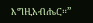እግዚአብሔር።”